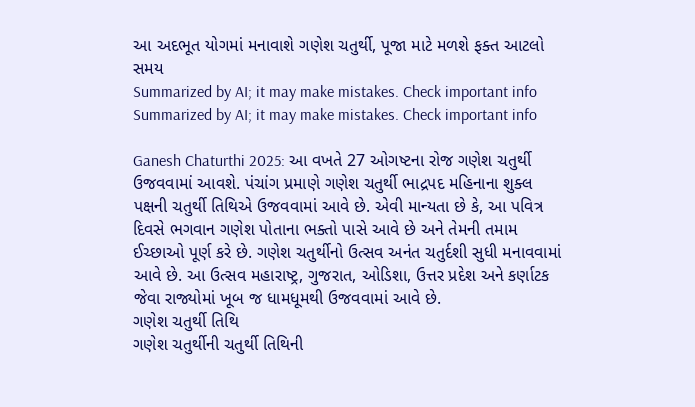આ અદભૂત યોગમાં મનાવાશે ગણેશ ચતુર્થી, પૂજા માટે મળશે ફક્ત આટલો સમય
Summarized by AI; it may make mistakes. Check important info
Summarized by AI; it may make mistakes. Check important info

Ganesh Chaturthi 2025: આ વખતે 27 ઓગષ્ટના રોજ ગણેશ ચતુર્થી ઉજવવામાં આવશે. પંચાંગ પ્રમાણે ગણેશ ચતુર્થી ભાદ્રપદ મહિનાના શુક્લ પક્ષની ચતુર્થી તિથિએ ઉજવવામાં આવે છે. એવી માન્યતા છે કે, આ પવિત્ર દિવસે ભગવાન ગણેશ પોતાના ભક્તો પાસે આવે છે અને તેમની તમામ ઈચ્છાઓ પૂર્ણ કરે છે. ગણેશ ચતુર્થીનો ઉત્સવ અનંત ચતુર્દશી સુધી મનાવવામાં આવે છે. આ ઉત્સવ મહારાષ્ટ્ર, ગુજરાત, ઓડિશા, ઉત્તર પ્રદેશ અને કર્ણાટક જેવા રાજ્યોમાં ખૂબ જ ધામધૂમથી ઉજવવામાં આવે છે.
ગણેશ ચતુર્થી તિથિ
ગણેશ ચતુર્થીની ચતુર્થી તિથિની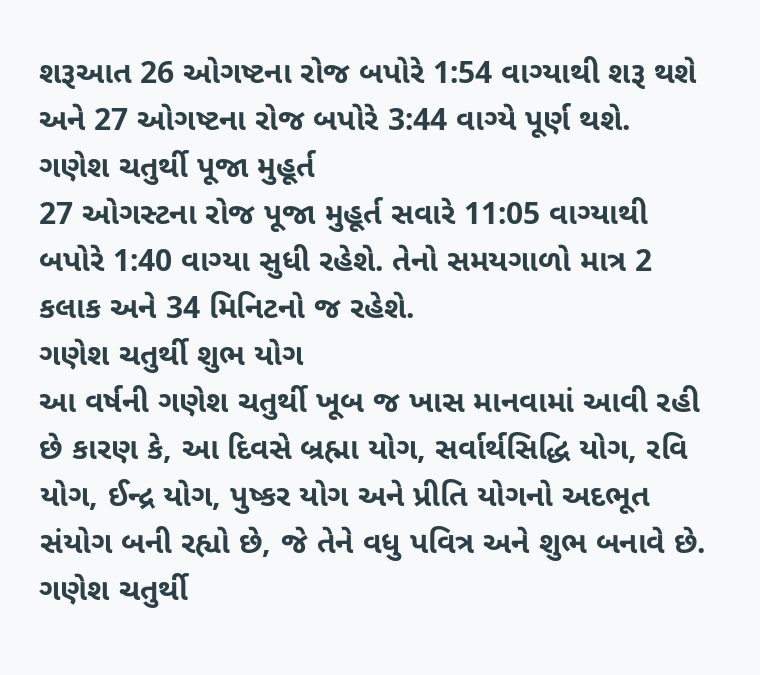શરૂઆત 26 ઓગષ્ટના રોજ બપોરે 1:54 વાગ્યાથી શરૂ થશે અને 27 ઓગષ્ટના રોજ બપોરે 3:44 વાગ્યે પૂર્ણ થશે.
ગણેશ ચતુર્થી પૂજા મુહૂર્ત
27 ઓગસ્ટના રોજ પૂજા મુહૂર્ત સવારે 11:05 વાગ્યાથી બપોરે 1:40 વાગ્યા સુધી રહેશે. તેનો સમયગાળો માત્ર 2 કલાક અને 34 મિનિટનો જ રહેશે.
ગણેશ ચતુર્થી શુભ યોગ
આ વર્ષની ગણેશ ચતુર્થી ખૂબ જ ખાસ માનવામાં આવી રહી છે કારણ કે, આ દિવસે બ્રહ્મા યોગ, સર્વાર્થસિદ્ધિ યોગ, રવિ યોગ, ઈન્દ્ર યોગ, પુષ્કર યોગ અને પ્રીતિ યોગનો અદભૂત સંયોગ બની રહ્યો છે, જે તેને વધુ પવિત્ર અને શુભ બનાવે છે.
ગણેશ ચતુર્થી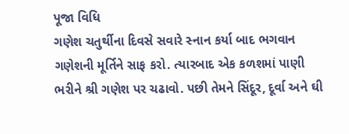પૂજા વિધિ
ગણેશ ચતુર્થીના દિવસે સવારે સ્નાન કર્યા બાદ ભગવાન ગણેશની મૂર્તિને સાફ કરો. ત્યારબાદ એક કળશમાં પાણી ભરીને શ્રી ગણેશ પર ચઢાવો. પછી તેમને સિંદૂર, દૂર્વા અને ઘી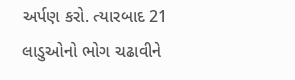અર્પણ કરો. ત્યારબાદ 21 લાડુઓનો ભોગ ચઢાવીને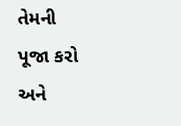તેમની પૂજા કરો અને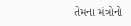તેમના મંત્રોનો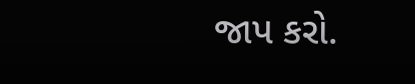જાપ કરો.